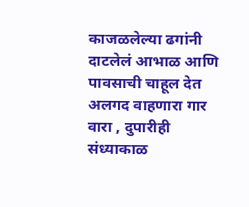काजळलेल्या ढगांनी दाटलेलं आभाळ आणि पावसाची चाहूल देत अलगद वाहणारा गार वारा , दुपारीही संध्याकाळ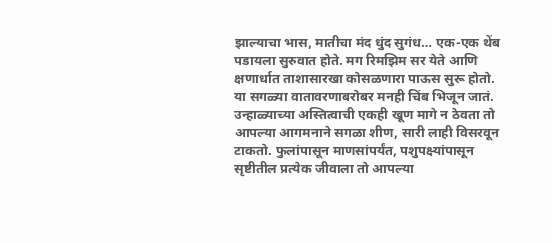झाल्याचा भास, मातीचा मंद धुंद सुगंध… एक-एक थेंब पडायला सुरुवात होते. मग रिमझिम सर येते आणि क्षणार्धात ताशासारखा कोसळणारा पाऊस सुरू होतो.
या सगळ्या वातावरणाबरोबर मनही चिंब भिजून जातं. उन्हाळ्याच्या अस्तित्वाची एकही खूण मागे न ठेवता तो आपल्या आगमनाने सगळा शीण, सारी लाही विसरवून टाकतो. फुलांपासून माणसांपर्यंत, पशुपक्ष्यांपासून सृष्टीतील प्रत्येक जीवाला तो आपल्या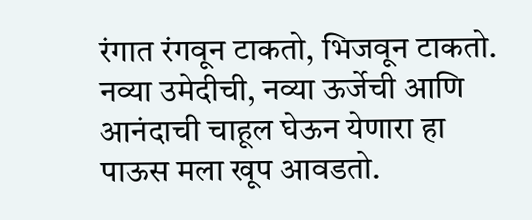रंगात रंगवून टाकतो, भिजवून टाकतो. नव्या उमेदीची, नव्या ऊर्जेची आणि आनंदाची चाहूल घेऊन येणारा हा पाऊस मला खूप आवडतो.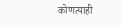कोणत्याही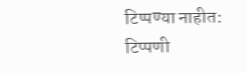टिप्पण्या नाहीत:
टिप्पणी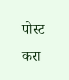पोस्ट करा